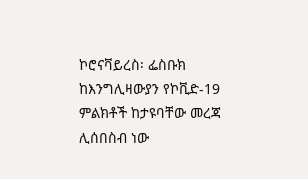ኮሮናቫይረስ፡ ፌስቡክ ከእንግሊዛውያን የኮቪድ-19 ምልክቶች ከታዩባቸው መረጃ ሊሰበስብ ነው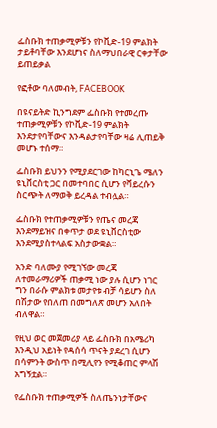ፌስቡክ ተጠቃሚዎቹን የኮቪድ-19 ምልክት ታይቶባቸው እንደሆነና ስለማህበራዊ ርቀታቸው ይጠይቃል

የፎቶው ባለመብት, FACEBOOK

በዩናይትድ ኪንግደም ፌስቡክ የተመረጡ ተጠቃሚዎቹን የኮቪድ-19 ምልክት እንደታየባቸውና እንዳልታየባቸው ዛሬ ሊጠይቅ መሆኑ ተሰማ።

ፌስቡክ ይህንን የሚያደርገው ከካርኒጌ ሜለን ዩኒቨርስቲ ጋር በመተባበር ሲሆን የቫይረሱን ስርጭት ለማወቅ ይረዳል ተብሏል።

ፌስቡክ የተጠቃሚዎቹን የጤና መረጃ እንደማይዝና በቀጥታ ወደ ዩኒቨርስቲው እንደሚያስተላልፍ አስታውቋል።

አንድ ባለሙያ የሚገኘው መረጃ ለተመራማሪዎች ጠቃሚ ነው ያሉ ሲሆን ነገር ግን በራሱ ምልክቱ መታየቱ ብቻ ሳይሆን ስለ በሽታው የበለጠ በመግለጽ መሆን አለበት ብለዋል።

የዚህ ወር መጀመሪያ ላይ ፌስቡክ በአሜሪካ እንዲህ አይነት የዳሰሳ ጥናት ያደረገ ሲሆን በሳምንት ውስጥ በሚሊየን የሚቆጠር ምላሽ አግኝቷል።

የፌስቡክ ተጠቃሚዎች ስለጤንነታቸውና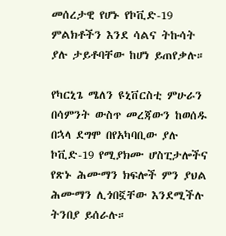መሰረታዊ የሆኑ የኮቪድ-19 ምልክቶችን እንደ ሳልና ትኩሳት ያሉ ታይቶባቸው ከሆነ ይጠየቃሉ።

የካርኒጌ ሜለን ዩኒቨርስቲ ምሁራን በሳምንት ውስጥ መረጃውን ከወሰዱ በኋላ ደግሞ በየአካባቢው ያሉ ኮቪድ-19 የሚያክሙ ሆስፒታሎችና የጽኑ ሕሙማን ክፍሎች ምን ያህል ሕሙማን ሊጎበኟቸው እንደሚችሉ ትንበያ ይሰራሉ።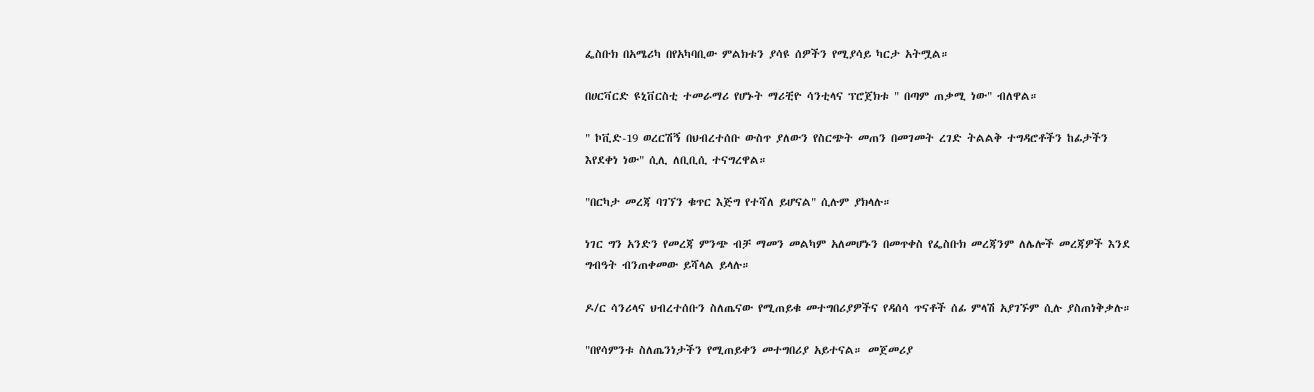ፌስቡክ በአሜሪካ በየአካባቢው ምልክቱን ያሳዩ ሰዎችን የሚያሳይ ካርታ አትሟል።

በሀርቫርድ ዩኒቨርስቲ ተመራማሪ የሆኑት ማሪቺዮ ሳንቲላና ፕሮጀክቱ " በጣም ጠቃሚ ነው" ብለዋል።

" ኮቪድ-19 ወረርሽኝ በህብረተሰቡ ውስጥ ያለውን የስርጭት መጠን በመገመት ረገድ ትልልቅ ተግዳሮቶችን ከፊታችን እየደቀነ ነው" ሲሊ ለቢቢሲ ተናግረዋል።

"በርካታ መረጃ ባገኘን ቁጥር እጅግ የተሻለ ይሆናል" ሲሉም ያክላሉ።

ነገር ግን አንድን የመረጃ ምንጭ ብቻ ማመን መልካም አለመሆኑን በመጥቀስ የፌስቡክ መረጃንም ለሌሎች መረጃዎች እንደ ግብዓት ብንጠቀመው ይሻላል ይላሉ።

ዶ/ር ሳንሪላና ህብረተሰቡን ስለጤናው የሚጠይቁ መተግበሪያዎችና የዳሰሳ ጥናቶች ሰፊ ምላሽ አያገኙም ሲሉ ያስጠነቅቃሉ።

"በየሳምንቱ ስለጤንነታችን የሚጠይቀን መተግበሪያ አይተናል። መጀመሪያ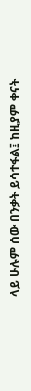ላይ ሁሉም ሰው በንቃት ይሳተፋል፤ ከዚያም ቀናት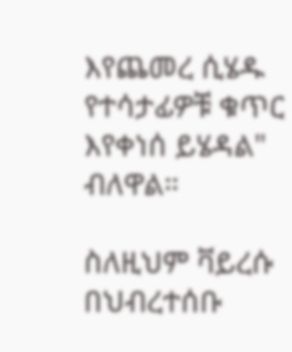እየጨመረ ሲሄዱ የተሳታፊዎቹ ቁጥር እየቀነሰ ይሄዳል" ብለዋል።

ስለዚህም ቫይረሱ በህብረተሰቡ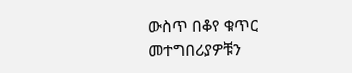ውስጥ በቆየ ቁጥር መተግበሪያዎቹን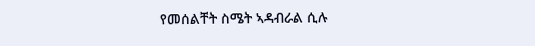የመሰልቸት ስሜት ኣዳብራል ሲሉ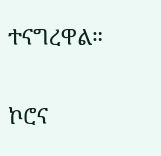ተናግረዋል።

ኮሮና